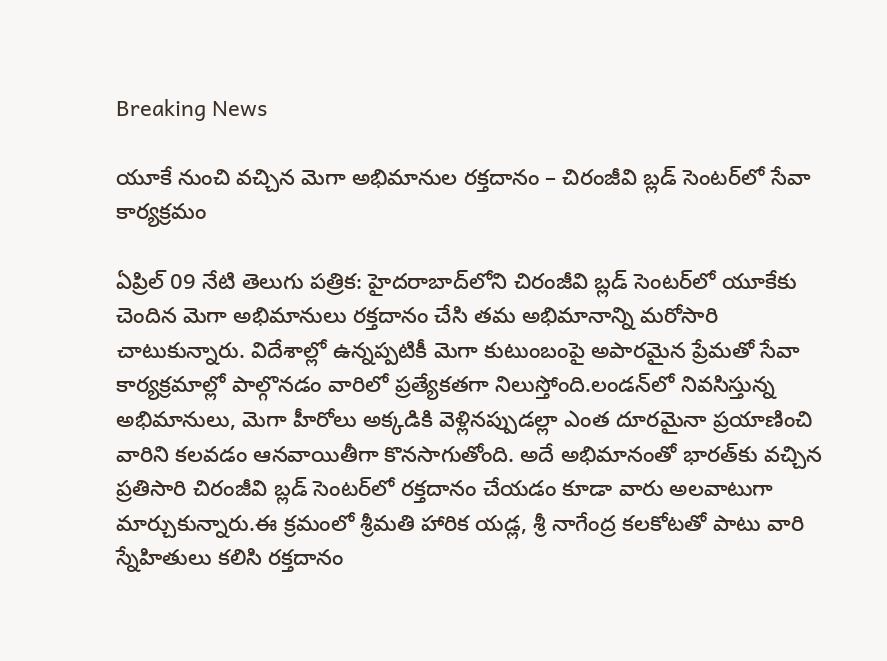Breaking News

యూకే నుంచి వచ్చిన మెగా అభిమానుల రక్తదానం – చిరంజీవి బ్లడ్ సెంటర్‌లో సేవా కార్యక్రమం

ఏప్రిల్ 09 నేటి తెలుగు పత్రిక: హైదరాబాద్‌లోని చిరంజీవి బ్లడ్ సెంటర్‌లో యూకేకు చెందిన మెగా అభిమానులు రక్తదానం చేసి తమ అభిమానాన్ని మరోసారి చాటుకున్నారు. విదేశాల్లో ఉన్నప్పటికీ మెగా కుటుంబంపై అపారమైన ప్రేమతో సేవా కార్యక్రమాల్లో పాల్గొనడం వారిలో ప్రత్యేకతగా నిలుస్తోంది.లండన్‌లో నివసిస్తున్న అభిమానులు, మెగా హీరోలు అక్కడికి వెళ్లినప్పుడల్లా ఎంత దూరమైనా ప్రయాణించి వారిని కలవడం ఆనవాయితీగా కొనసాగుతోంది. అదే అభిమానంతో భారత్‌కు వచ్చిన ప్రతిసారి చిరంజీవి బ్లడ్ సెంటర్‌లో రక్తదానం చేయడం కూడా వారు అలవాటుగా మార్చుకున్నారు.ఈ క్రమంలో శ్రీమతి హారిక యడ్ల, శ్రీ నాగేంద్ర కలకోటతో పాటు వారి స్నేహితులు కలిసి రక్తదానం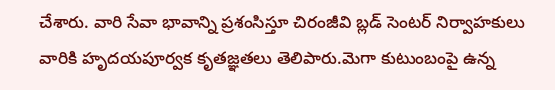చేశారు. వారి సేవా భావాన్ని ప్రశంసిస్తూ చిరంజీవి బ్లడ్ సెంటర్ నిర్వాహకులు వారికి హృదయపూర్వక కృతజ్ఞతలు తెలిపారు.మెగా కుటుంబంపై ఉన్న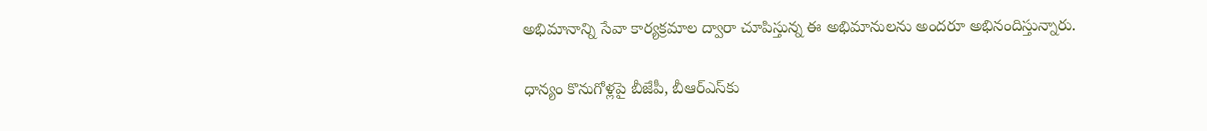అభిమానాన్ని సేవా కార్యక్రమాల ద్వారా చూపిస్తున్న ఈ అభిమానులను అందరూ అభినందిస్తున్నారు.

ధాన్యం కొనుగోళ్లపై బీజేపీ, బీఆర్ఎస్‌కు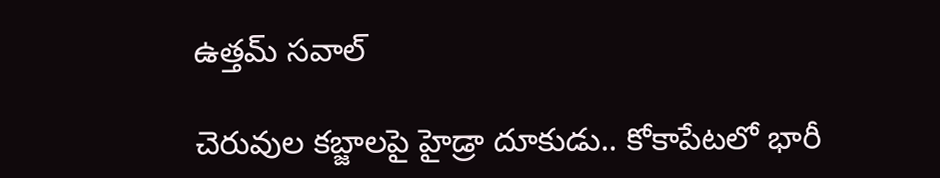ఉత్తమ్ సవాల్

చెరువుల కబ్జాలపై హైడ్రా దూకుడు.. కోకాపేటలో భారీ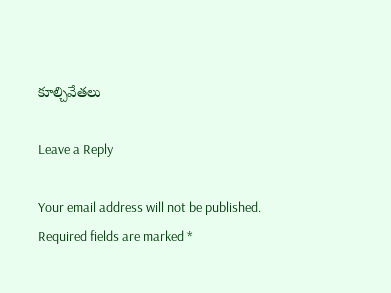కూల్చివేతలు

Leave a Reply

Your email address will not be published. Required fields are marked *